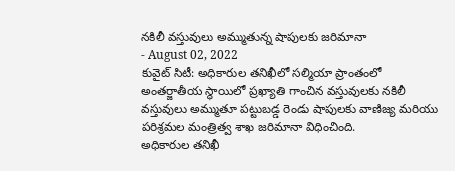నకిలీ వస్తువులు అమ్ముతున్న షాపులకు జరిమానా
- August 02, 2022
కువైట్ సిటీ: అధికారుల తనిఖీలో సల్మియా ప్రాంతంలో అంతర్జాతీయ స్థాయిలో ప్రఖ్యాతి గాంచిన వస్తువులకు నకిలీ వస్తువులు అమ్ముతూ పట్టుబడ్డ రెండు షాపులకు వాణిజ్య మరియు పరిశ్రమల మంత్రిత్వ శాఖ జరిమానా విధించింది.
అధికారుల తనిఖీ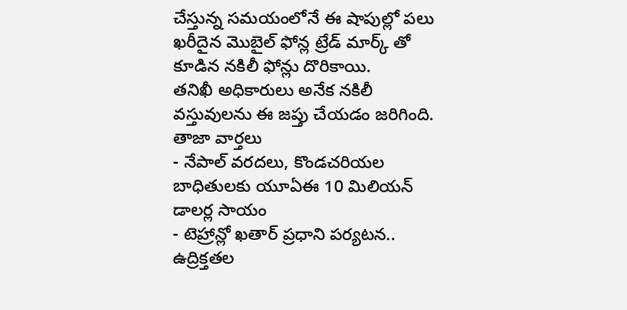చేస్తున్న సమయంలోనే ఈ షాపుల్లో పలు ఖరీదైన మొబైల్ ఫోన్ల ట్రేడ్ మార్క్ తో కూడిన నకిలీ ఫోన్లు దొరికాయి.
తనిఖీ అధికారులు అనేక నకిలీ వస్తువులను ఈ జప్తు చేయడం జరిగింది.
తాజా వార్తలు
- నేపాల్ వరదలు, కొండచరియల బాధితులకు యూఏఈ 10 మిలియన్ డాలర్ల సాయం
- టెహ్రాన్లో ఖతార్ ప్రధాని పర్యటన.. ఉద్రిక్తతల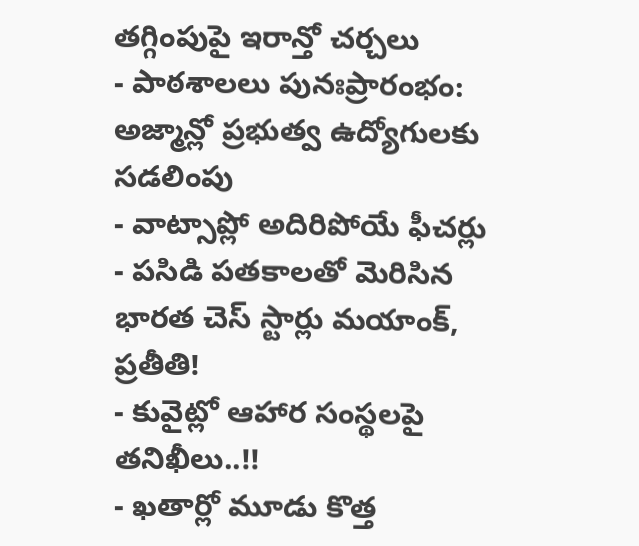తగ్గింపుపై ఇరాన్తో చర్చలు
- పాఠశాలలు పునఃప్రారంభం: అజ్మాన్లో ప్రభుత్వ ఉద్యోగులకు సడలింపు
- వాట్సాప్లో అదిరిపోయే ఫీచర్లు
- పసిడి పతకాలతో మెరిసిన భారత చెస్ స్టార్లు మయాంక్, ప్రతీతి!
- కువైట్లో ఆహార సంస్థలపై తనిఖీలు..!!
- ఖతార్లో మూడు కొత్త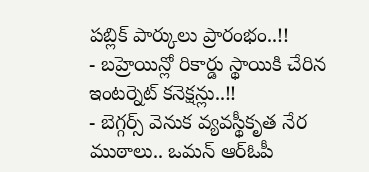పబ్లిక్ పార్కులు ప్రారంభం..!!
- బహ్రెయిన్లో రికార్డు స్థాయికి చేరిన ఇంటర్నెట్ కనెక్షన్లు..!!
- బెగ్గర్స్ వెనుక వ్యవస్థీకృత నేర ముఠాలు.. ఒమన్ ఆర్ఓపీ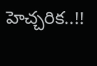హెచ్చరిక..!!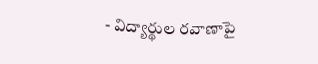- విద్యార్థుల రవాణాపై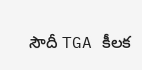సౌదీ TGA కీలక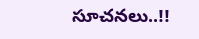సూచనలు..!!